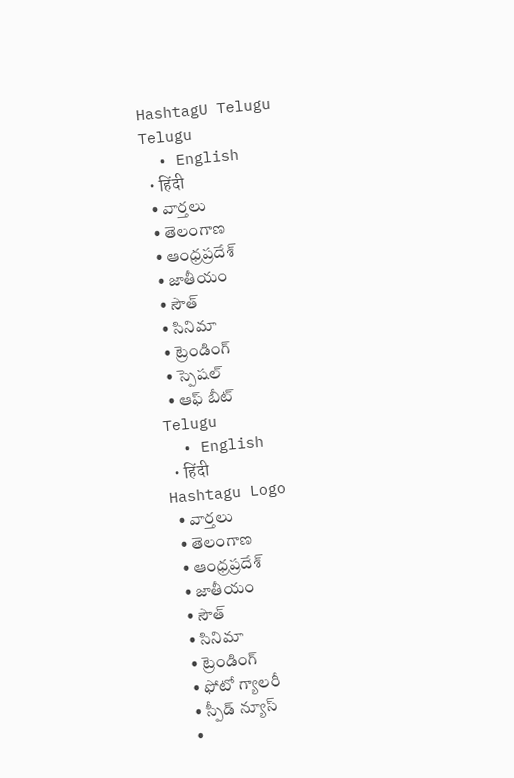HashtagU Telugu
Telugu
  • English
  • हिंदी
  • వార్తలు
  • తెలంగాణ
  • ఆంధ్రప్రదేశ్
  • జాతీయం
  • సౌత్
  • సినిమా
  • ట్రెండింగ్
  • స్పెషల్
  • ఆఫ్ బీట్
Telugu
  • English
  • हिंदी
Hashtagu Logo
  • వార్తలు
  • తెలంగాణ
  • ఆంధ్రప్రదేశ్
  • జాతీయం
  • సౌత్
  • సినిమా
  • ట్రెండింగ్
  • ఫోటో గ్యాలరీ
  • స్పీడ్ న్యూస్
  •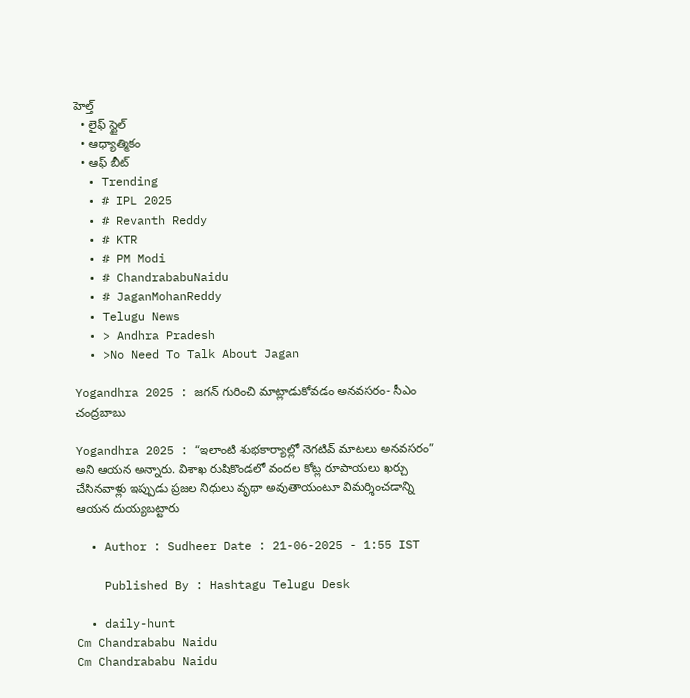హెల్త్
  • లైఫ్ స్టైల్
  • ఆధ్యాత్మికం
  • ఆఫ్ బీట్
  • Trending
  • # IPL 2025
  • # Revanth Reddy
  • # KTR
  • # PM Modi
  • # ChandrababuNaidu
  • # JaganMohanReddy
  • Telugu News
  • > Andhra Pradesh
  • >No Need To Talk About Jagan

Yogandhra 2025 : జగన్ గురించి మాట్లాడుకోవడం అనవసరం- సీఎం చంద్రబాబు

Yogandhra 2025 : “ఇలాంటి శుభకార్యాల్లో నెగటివ్‌ మాటలు అనవసరం” అని ఆయన అన్నారు. విశాఖ రుషికొండలో వందల కోట్ల రూపాయలు ఖర్చు చేసినవాళ్లు ఇప్పుడు ప్రజల నిధులు వృథా అవుతాయంటూ విమర్శించడాన్ని ఆయన దుయ్యబట్టారు

  • Author : Sudheer Date : 21-06-2025 - 1:55 IST

    Published By : Hashtagu Telugu Desk

  • daily-hunt
Cm Chandrababu Naidu
Cm Chandrababu Naidu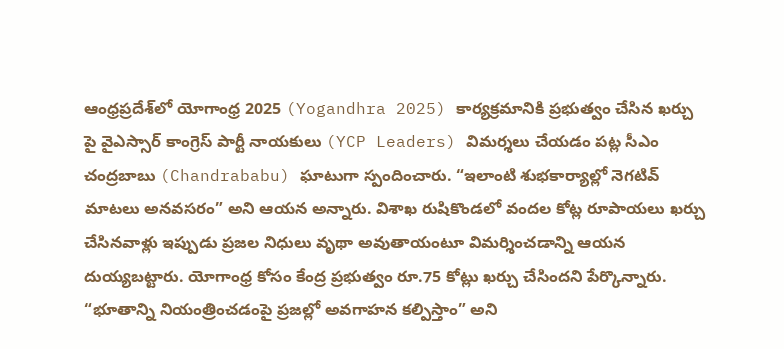ఆంధ్రప్రదేశ్‌లో యోగాంధ్ర 2025 (Yogandhra 2025) కార్యక్రమానికి ప్రభుత్వం చేసిన ఖర్చు పై వైఎస్సార్ కాంగ్రెస్ పార్టీ నాయకులు (YCP Leaders) విమర్శలు చేయడం పట్ల సీఎం చంద్రబాబు (Chandrababu) ఘాటుగా స్పందించారు. “ఇలాంటి శుభకార్యాల్లో నెగటివ్‌ మాటలు అనవసరం” అని ఆయన అన్నారు. విశాఖ రుషికొండలో వందల కోట్ల రూపాయలు ఖర్చు చేసినవాళ్లు ఇప్పుడు ప్రజల నిధులు వృథా అవుతాయంటూ విమర్శించడాన్ని ఆయన దుయ్యబట్టారు. యోగాంధ్ర కోసం కేంద్ర ప్రభుత్వం రూ.75 కోట్లు ఖర్చు చేసిందని పేర్కొన్నారు. “భూతాన్ని నియంత్రించడంపై ప్రజల్లో అవగాహన కల్పిస్తాం” అని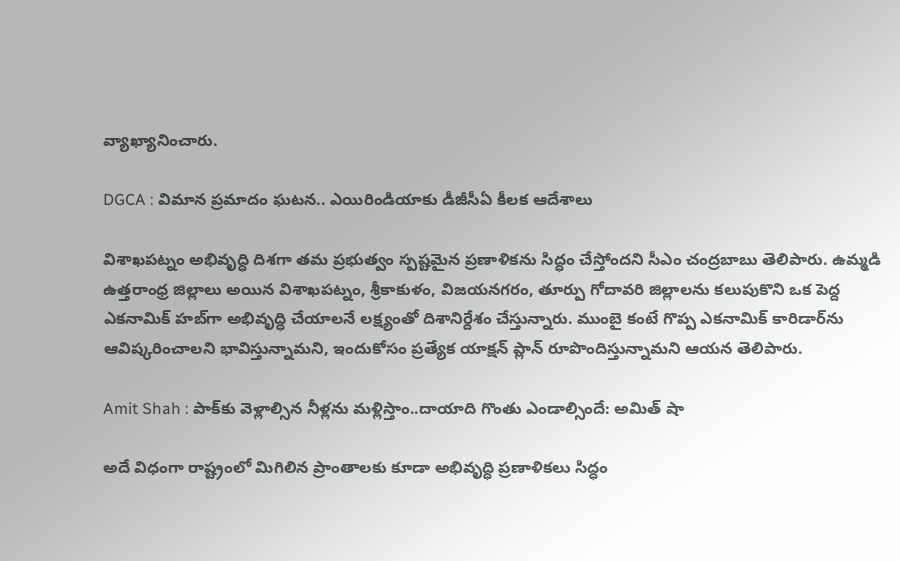వ్యాఖ్యానించారు.

DGCA : విమాన ప్రమాదం ఘటన.. ఎయిరిండియాకు డీజీసీఏ కీలక ఆదేశాలు

విశాఖపట్నం అభివృద్ధి దిశగా తమ ప్రభుత్వం స్పష్టమైన ప్రణాళికను సిద్ధం చేస్తోందని సీఎం చంద్రబాబు తెలిపారు. ఉమ్మడి ఉత్తరాంధ్ర జిల్లాలు అయిన విశాఖపట్నం, శ్రీకాకుళం, విజయనగరం, తూర్పు గోదావరి జిల్లాలను కలుపుకొని ఒక పెద్ద ఎకనామిక్ హబ్‌గా అభివృద్ధి చేయాలనే లక్ష్యంతో దిశానిర్దేశం చేస్తున్నారు. ముంబై కంటే గొప్ప ఎకనామిక్ కారిడార్‌ను ఆవిష్కరించాలని భావిస్తున్నామని, ఇందుకోసం ప్రత్యేక యాక్షన్ ప్లాన్ రూపొందిస్తున్నామని ఆయన తెలిపారు.

Amit Shah : పాక్‌కు వెళ్లాల్సిన నీళ్లను మళ్లిస్తాం..దాయాది గొంతు ఎండాల్సిందే: అమిత్ షా

అదే విధంగా రాష్ట్రంలో మిగిలిన ప్రాంతాలకు కూడా అభివృద్ధి ప్రణాళికలు సిద్ధం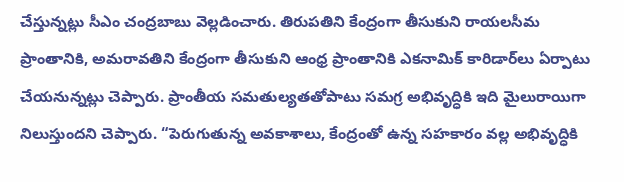చేస్తున్నట్లు సీఎం చంద్రబాబు వెల్లడించారు. తిరుపతిని కేంద్రంగా తీసుకుని రాయలసీమ ప్రాంతానికి, అమరావతిని కేంద్రంగా తీసుకుని ఆంధ్ర ప్రాంతానికి ఎకనామిక్ కారిడార్‌లు ఏర్పాటు చేయనున్నట్లు చెప్పారు. ప్రాంతీయ సమతుల్యతతోపాటు సమగ్ర అభివృద్ధికి ఇది మైలురాయిగా నిలుస్తుందని చెప్పారు. “పెరుగుతున్న అవకాశాలు, కేంద్రంతో ఉన్న సహకారం వల్ల అభివృద్ధికి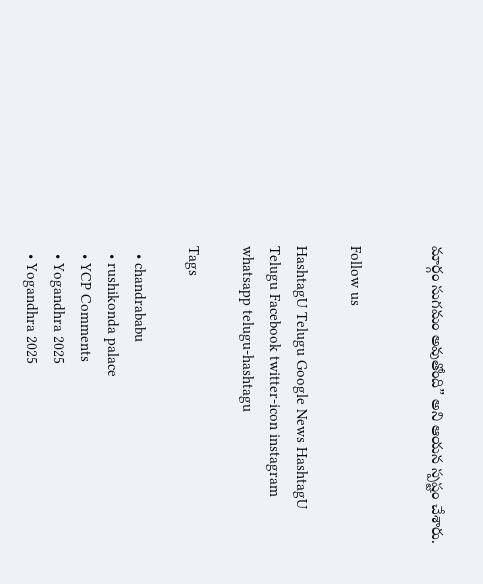మార్గం సుగమం అవుతోంది” అని ఆయన స్పష్టం చేశారు.


Follow us

HashtagU Telugu Google News HashtagU Telugu Facebook twitter-icon instagram whatsapp telugu-hashtagu

Tags

  • chandrababu
  • rushikonda palace
  • YCP Comments
  • Yogandhra 2025
  • Yogandhra 2025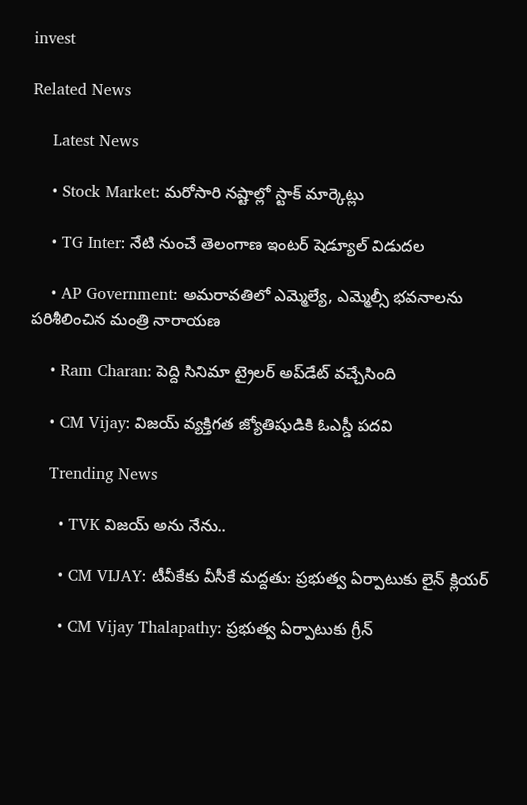invest

Related News

    Latest News

    • Stock Market: మరోసారి నష్టాల్లో స్టాక్ మార్కెట్లు

    • TG Inter: నేటి నుంచే తెలంగాణ ఇంటర్ షెడ్యూల్‌ విడుదల

    • AP Government: అమరావతిలో ఎమ్మెల్యే, ఎమ్మెల్సీ భవనాలను పరిశీలించిన మంత్రి నారాయణ

    • Ram Charan: పెద్ది సినిమా ట్రైలర్ అప్‌డేట్ వచ్చేసింది

    • CM Vijay: విజయ్ వ్యక్తిగత జ్యోతిషుడికి ఓఎస్డీ పదవి

    Trending News

      • TVK విజయ్‌ అను నేను..

      • CM VIJAY: టీవీకేకు వీసీకే మద్దతు: ప్రభుత్వ ఏర్పాటుకు లైన్ క్లియర్

      • CM Vijay Thalapathy: ప్రభుత్వ ఏర్పాటుకు గ్రీన్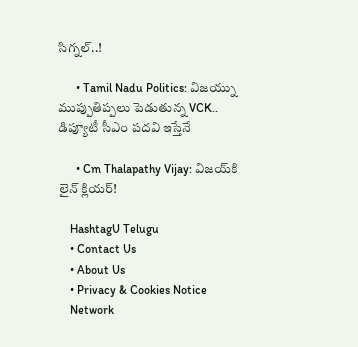సిగ్నల్..!

      • Tamil Nadu Politics: విజయ్ను ముప్పుతిప్పలు పెడుతున్న VCK.. డిప్యూటీ సీఎం పదవి ఇస్తేనే

      • Cm Thalapathy Vijay: విజయ్‌కి లైన్ క్లియర్!

    HashtagU Telugu
    • Contact Us
    • About Us
    • Privacy & Cookies Notice
    Network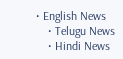• English News
    • Telugu News
    • Hindi News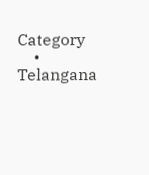Category
    • Telangana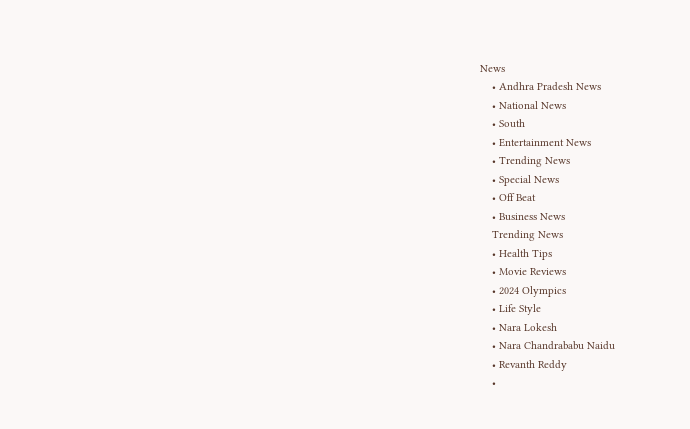News
    • Andhra Pradesh News
    • National News
    • South
    • Entertainment News
    • Trending News
    • Special News
    • Off Beat
    • Business News
    Trending News
    • Health Tips
    • Movie Reviews
    • 2024 Olympics
    • Life Style
    • Nara Lokesh
    • Nara Chandrababu Naidu
    • Revanth Reddy
    •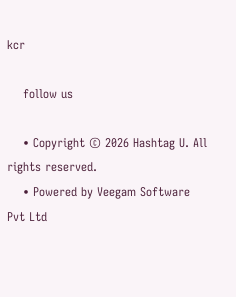kcr

    follow us

    • Copyright © 2026 Hashtag U. All rights reserved.
    • Powered by Veegam Software Pvt Ltd